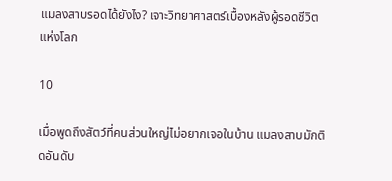แมลงสาบรอดได้ยังไง? เจาะวิทยาศาสตร์เบื้องหลังผู้รอดชีวิตแห่งโลก

10

เมื่อพูดถึงสัตว์ที่คนส่วนใหญ่ไม่อยากเจอในบ้าน แมลงสาบมักติดอันดับ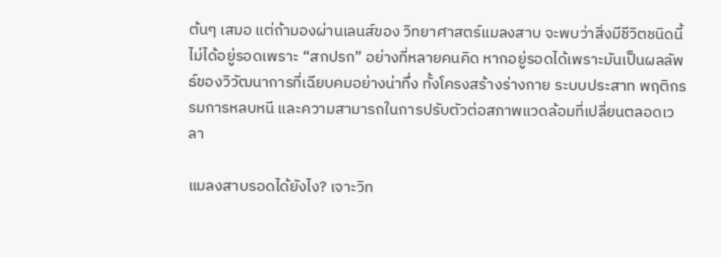ต้นๆ เสมอ แต่ถ้ามองผ่านเลนส์ของ วิทยาศาสตร์แมลงสาบ จะพบว่าสิ่งมีชีวิตชนิดนี้ไม่ได้อยู่รอดเพราะ “สกปรก” อย่างที่หลายคนคิด หากอยู่รอดได้เพราะมันเป็นผลลัพธ์ของวิวัฒนาการที่เฉียบคมอย่างน่าทึ่ง ทั้งโครงสร้างร่างกาย ระบบประสาท พฤติกรรมการหลบหนี และความสามารถในการปรับตัวต่อสภาพแวดล้อมที่เปลี่ยนตลอดเวลา

แมลงสาบรอดได้ยังไง? เจาะวิท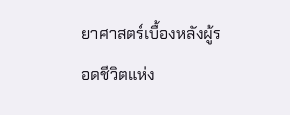ยาศาสตร์เบื้องหลังผู้รอดชีวิตแห่ง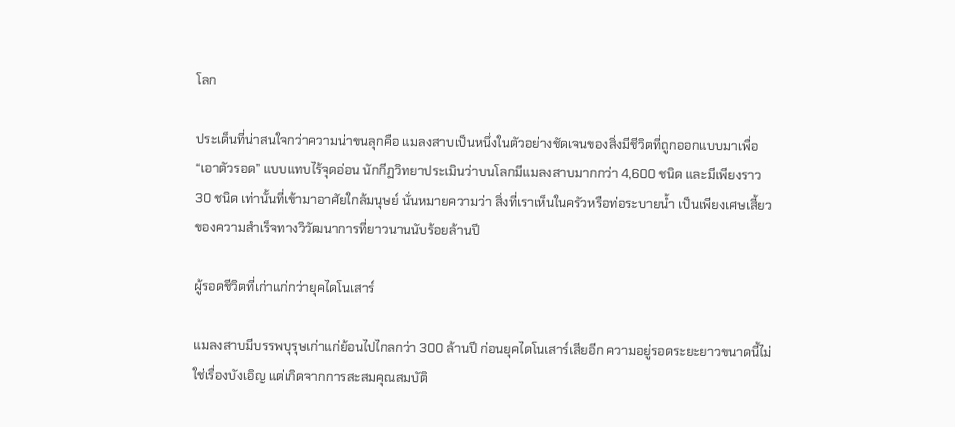โลก

ประเด็นที่น่าสนใจกว่าความน่าขนลุกคือ แมลงสาบเป็นหนึ่งในตัวอย่างชัดเจนของสิ่งมีชีวิตที่ถูกออกแบบมาเพื่อ “เอาตัวรอด” แบบแทบไร้จุดอ่อน นักกีฏวิทยาประเมินว่าบนโลกมีแมลงสาบมากกว่า 4,600 ชนิด และมีเพียงราว 30 ชนิด เท่านั้นที่เข้ามาอาศัยใกล้มนุษย์ นั่นหมายความว่า สิ่งที่เราเห็นในครัวหรือท่อระบายน้ำ เป็นเพียงเศษเสี้ยวของความสำเร็จทางวิวัฒนาการที่ยาวนานนับร้อยล้านปี

ผู้รอดชีวิตที่เก่าแก่กว่ายุคไดโนเสาร์

แมลงสาบมีบรรพบุรุษเก่าแก่ย้อนไปไกลกว่า 300 ล้านปี ก่อนยุคไดโนเสาร์เสียอีก ความอยู่รอดระยะยาวขนาดนี้ไม่ใช่เรื่องบังเอิญ แต่เกิดจากการสะสมคุณสมบัติ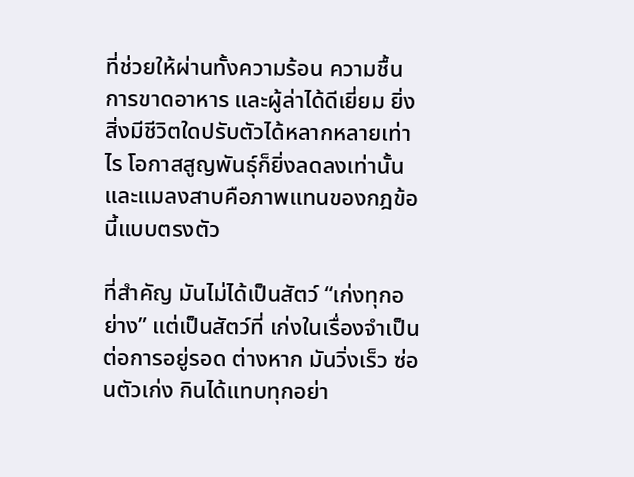ที่ช่วยให้ผ่านทั้งความร้อน ความชื้น การขาดอาหาร และผู้ล่าได้ดีเยี่ยม ยิ่งสิ่งมีชีวิตใดปรับตัวได้หลากหลายเท่าไร โอกาสสูญพันธุ์ก็ยิ่งลดลงเท่านั้น และแมลงสาบคือภาพแทนของกฎข้อนี้แบบตรงตัว

ที่สำคัญ มันไม่ได้เป็นสัตว์ “เก่งทุกอย่าง” แต่เป็นสัตว์ที่ เก่งในเรื่องจำเป็นต่อการอยู่รอด ต่างหาก มันวิ่งเร็ว ซ่อนตัวเก่ง กินได้แทบทุกอย่า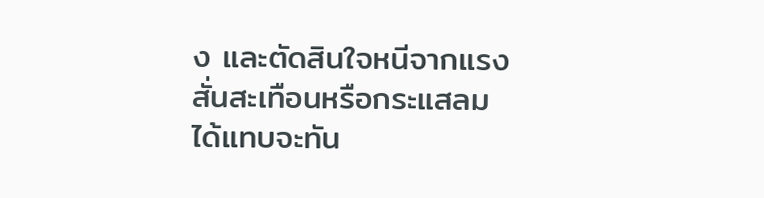ง และตัดสินใจหนีจากแรงสั่นสะเทือนหรือกระแสลมได้แทบจะทัน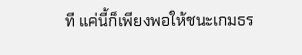ที แค่นี้ก็เพียงพอให้ชนะเกมธร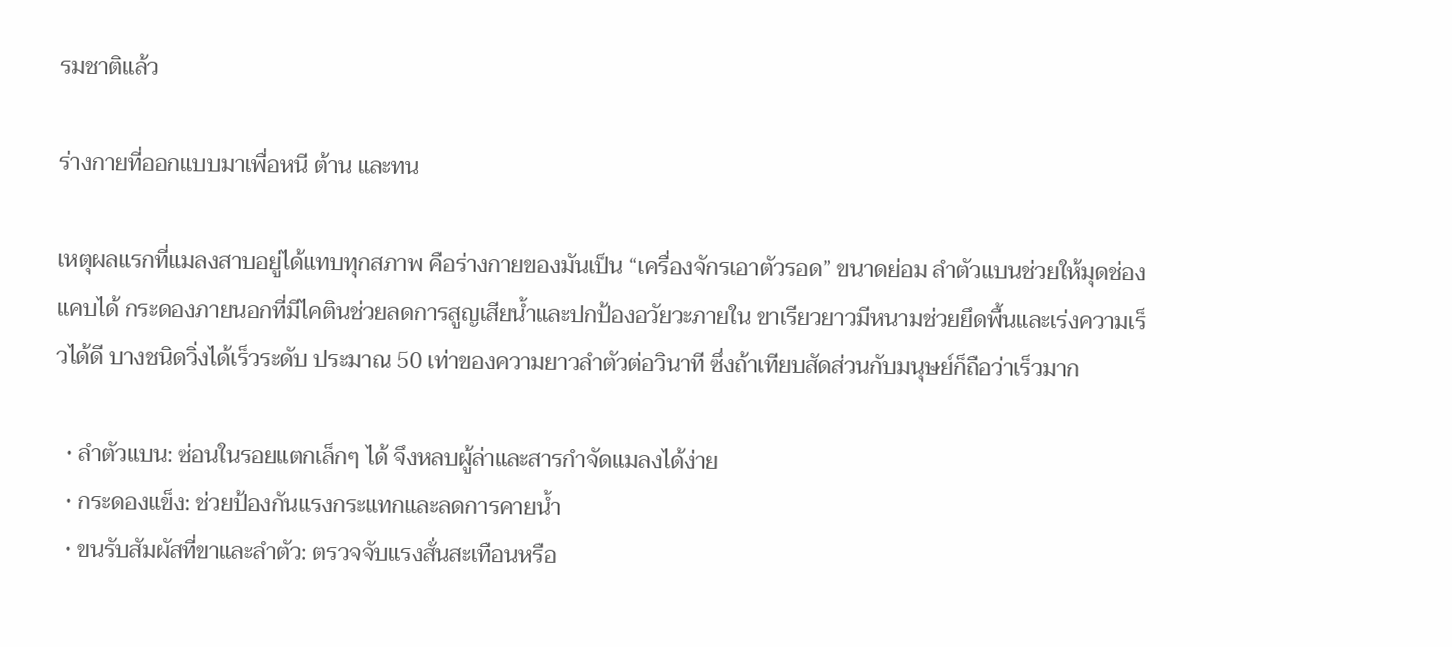รมชาติแล้ว

ร่างกายที่ออกแบบมาเพื่อหนี ต้าน และทน

เหตุผลแรกที่แมลงสาบอยู่ได้แทบทุกสภาพ คือร่างกายของมันเป็น “เครื่องจักรเอาตัวรอด” ขนาดย่อม ลำตัวแบนช่วยให้มุดช่องแคบได้ กระดองภายนอกที่มีไคตินช่วยลดการสูญเสียน้ำและปกป้องอวัยวะภายใน ขาเรียวยาวมีหนามช่วยยึดพื้นและเร่งความเร็วได้ดี บางชนิดวิ่งได้เร็วระดับ ประมาณ 50 เท่าของความยาวลำตัวต่อวินาที ซึ่งถ้าเทียบสัดส่วนกับมนุษย์ก็ถือว่าเร็วมาก

  • ลำตัวแบน: ซ่อนในรอยแตกเล็กๆ ได้ จึงหลบผู้ล่าและสารกำจัดแมลงได้ง่าย
  • กระดองแข็ง: ช่วยป้องกันแรงกระแทกและลดการคายน้ำ
  • ขนรับสัมผัสที่ขาและลำตัว: ตรวจจับแรงสั่นสะเทือนหรือ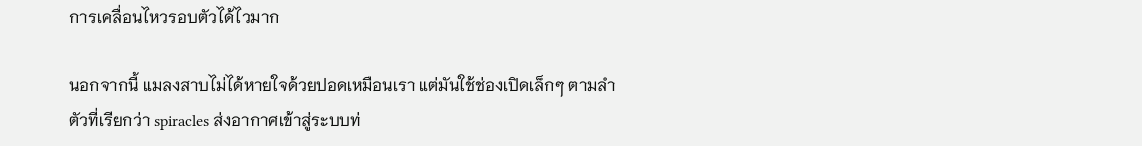การเคลื่อนไหวรอบตัวได้ไวมาก

นอกจากนี้ แมลงสาบไม่ได้หายใจด้วยปอดเหมือนเรา แต่มันใช้ช่องเปิดเล็กๆ ตามลำตัวที่เรียกว่า spiracles ส่งอากาศเข้าสู่ระบบท่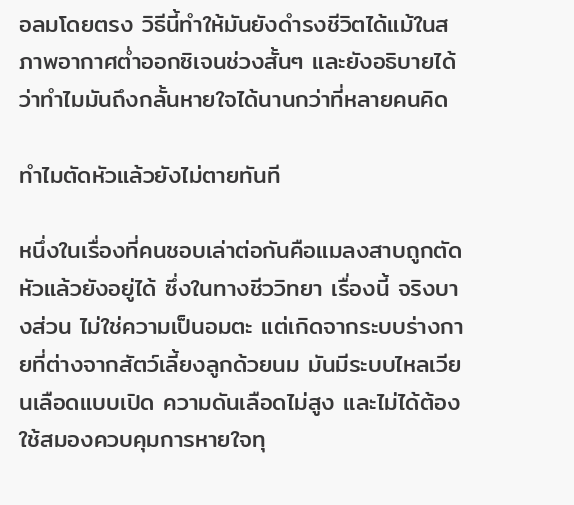อลมโดยตรง วิธีนี้ทำให้มันยังดำรงชีวิตได้แม้ในสภาพอากาศต่ำออกซิเจนช่วงสั้นๆ และยังอธิบายได้ว่าทำไมมันถึงกลั้นหายใจได้นานกว่าที่หลายคนคิด

ทำไมตัดหัวแล้วยังไม่ตายทันที

หนึ่งในเรื่องที่คนชอบเล่าต่อกันคือแมลงสาบถูกตัดหัวแล้วยังอยู่ได้ ซึ่งในทางชีววิทยา เรื่องนี้ จริงบางส่วน ไม่ใช่ความเป็นอมตะ แต่เกิดจากระบบร่างกายที่ต่างจากสัตว์เลี้ยงลูกด้วยนม มันมีระบบไหลเวียนเลือดแบบเปิด ความดันเลือดไม่สูง และไม่ได้ต้องใช้สมองควบคุมการหายใจทุ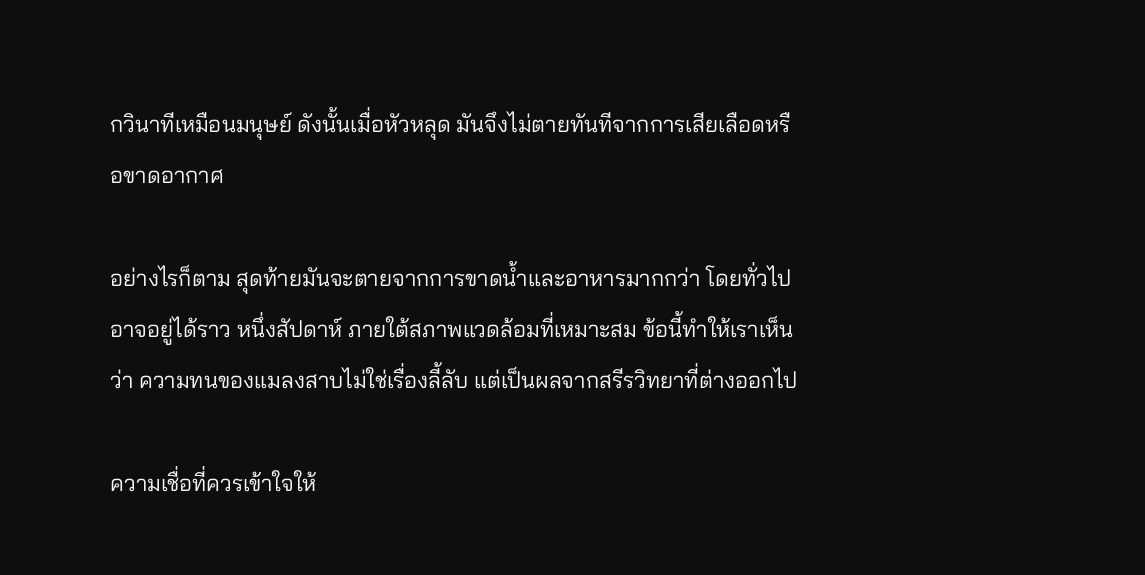กวินาทีเหมือนมนุษย์ ดังนั้นเมื่อหัวหลุด มันจึงไม่ตายทันทีจากการเสียเลือดหรือขาดอากาศ

อย่างไรก็ตาม สุดท้ายมันจะตายจากการขาดน้ำและอาหารมากกว่า โดยทั่วไปอาจอยู่ได้ราว หนึ่งสัปดาห์ ภายใต้สภาพแวดล้อมที่เหมาะสม ข้อนี้ทำให้เราเห็นว่า ความทนของแมลงสาบไม่ใช่เรื่องลี้ลับ แต่เป็นผลจากสรีรวิทยาที่ต่างออกไป

ความเชื่อที่ควรเข้าใจให้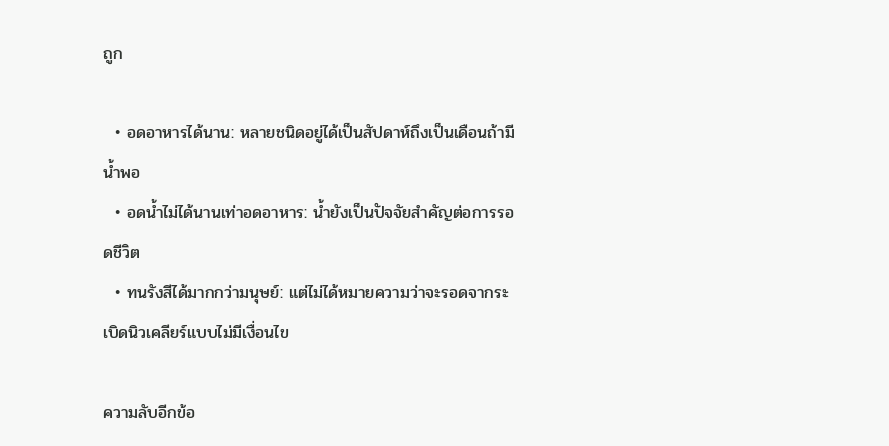ถูก

  • อดอาหารได้นาน: หลายชนิดอยู่ได้เป็นสัปดาห์ถึงเป็นเดือนถ้ามีน้ำพอ
  • อดน้ำไม่ได้นานเท่าอดอาหาร: น้ำยังเป็นปัจจัยสำคัญต่อการรอดชีวิต
  • ทนรังสีได้มากกว่ามนุษย์: แต่ไม่ได้หมายความว่าจะรอดจากระเบิดนิวเคลียร์แบบไม่มีเงื่อนไข

ความลับอีกข้อ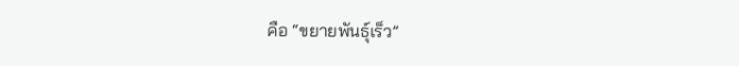คือ “ขยายพันธุ์เร็ว”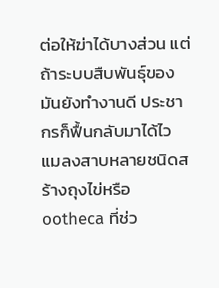ต่อให้ฆ่าได้บางส่วน แต่ถ้าระบบสืบพันธุ์ของมันยังทำงานดี ประชากรก็ฟื้นกลับมาได้ไว แมลงสาบหลายชนิดสร้างถุงไข่หรือ ootheca ที่ช่ว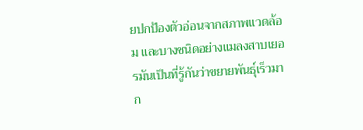ยปกป้องตัวอ่อนจากสภาพแวดล้อม และบางชนิดอย่างแมลงสาบเยอรมันเป็นที่รู้กันว่าขยายพันธุ์เร็วมาก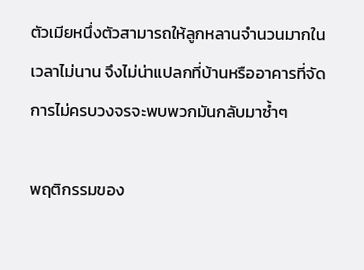ตัวเมียหนึ่งตัวสามารถให้ลูกหลานจำนวนมากในเวลาไม่นาน จึงไม่น่าแปลกที่บ้านหรืออาคารที่จัดการไม่ครบวงจรจะพบพวกมันกลับมาซ้ำๆ

พฤติกรรมของ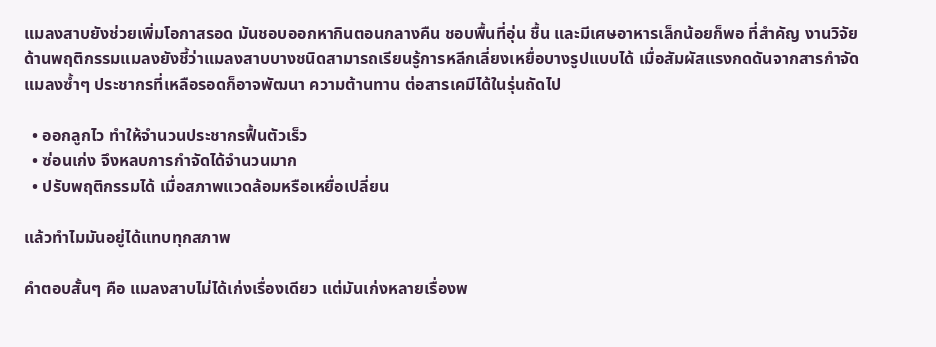แมลงสาบยังช่วยเพิ่มโอกาสรอด มันชอบออกหากินตอนกลางคืน ชอบพื้นที่อุ่น ชื้น และมีเศษอาหารเล็กน้อยก็พอ ที่สำคัญ งานวิจัยด้านพฤติกรรมแมลงยังชี้ว่าแมลงสาบบางชนิดสามารถเรียนรู้การหลีกเลี่ยงเหยื่อบางรูปแบบได้ เมื่อสัมผัสแรงกดดันจากสารกำจัดแมลงซ้ำๆ ประชากรที่เหลือรอดก็อาจพัฒนา ความต้านทาน ต่อสารเคมีได้ในรุ่นถัดไป

  • ออกลูกไว ทำให้จำนวนประชากรฟื้นตัวเร็ว
  • ซ่อนเก่ง จึงหลบการกำจัดได้จำนวนมาก
  • ปรับพฤติกรรมได้ เมื่อสภาพแวดล้อมหรือเหยื่อเปลี่ยน

แล้วทำไมมันอยู่ได้แทบทุกสภาพ

คำตอบสั้นๆ คือ แมลงสาบไม่ได้เก่งเรื่องเดียว แต่มันเก่งหลายเรื่องพ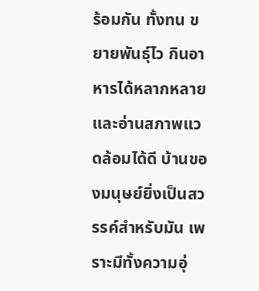ร้อมกัน ทั้งทน ขยายพันธุ์ไว กินอาหารได้หลากหลาย และอ่านสภาพแวดล้อมได้ดี บ้านของมนุษย์ยิ่งเป็นสวรรค์สำหรับมัน เพราะมีทั้งความอุ่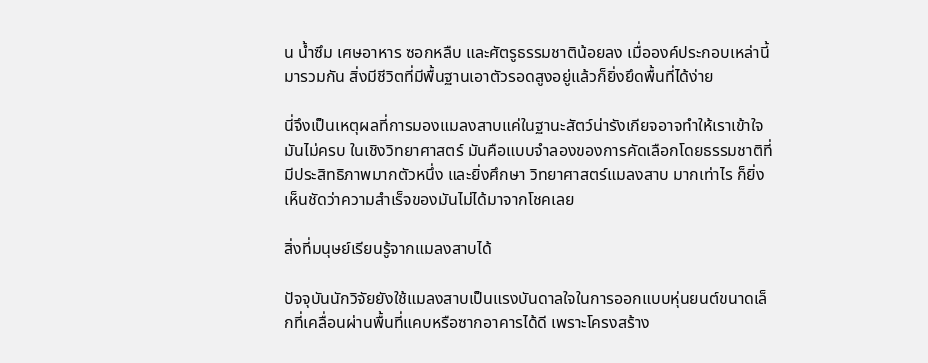น น้ำซึม เศษอาหาร ซอกหลืบ และศัตรูธรรมชาติน้อยลง เมื่อองค์ประกอบเหล่านี้มารวมกัน สิ่งมีชีวิตที่มีพื้นฐานเอาตัวรอดสูงอยู่แล้วก็ยิ่งยึดพื้นที่ได้ง่าย

นี่จึงเป็นเหตุผลที่การมองแมลงสาบแค่ในฐานะสัตว์น่ารังเกียจอาจทำให้เราเข้าใจมันไม่ครบ ในเชิงวิทยาศาสตร์ มันคือแบบจำลองของการคัดเลือกโดยธรรมชาติที่มีประสิทธิภาพมากตัวหนึ่ง และยิ่งศึกษา วิทยาศาสตร์แมลงสาบ มากเท่าไร ก็ยิ่งเห็นชัดว่าความสำเร็จของมันไม่ได้มาจากโชคเลย

สิ่งที่มนุษย์เรียนรู้จากแมลงสาบได้

ปัจจุบันนักวิจัยยังใช้แมลงสาบเป็นแรงบันดาลใจในการออกแบบหุ่นยนต์ขนาดเล็กที่เคลื่อนผ่านพื้นที่แคบหรือซากอาคารได้ดี เพราะโครงสร้าง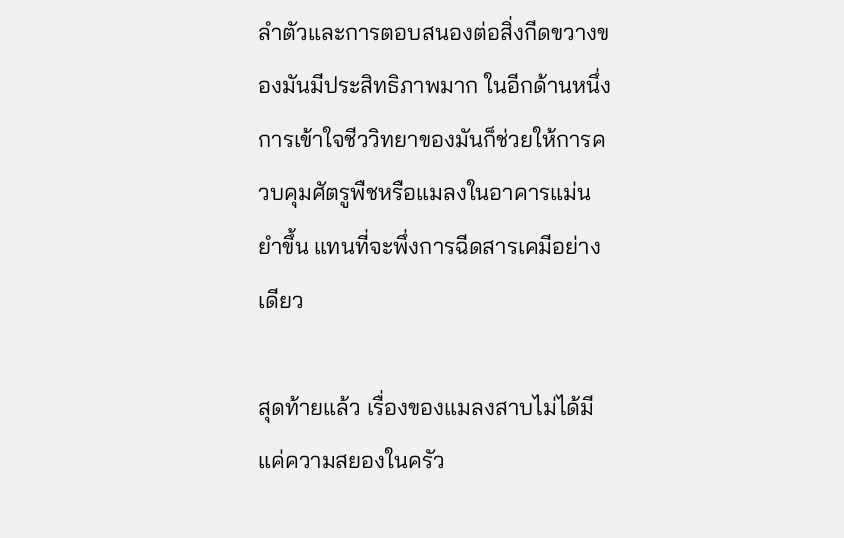ลำตัวและการตอบสนองต่อสิ่งกีดขวางของมันมีประสิทธิภาพมาก ในอีกด้านหนึ่ง การเข้าใจชีววิทยาของมันก็ช่วยให้การควบคุมศัตรูพืชหรือแมลงในอาคารแม่นยำขึ้น แทนที่จะพึ่งการฉีดสารเคมีอย่างเดียว

สุดท้ายแล้ว เรื่องของแมลงสาบไม่ได้มีแค่ความสยองในครัว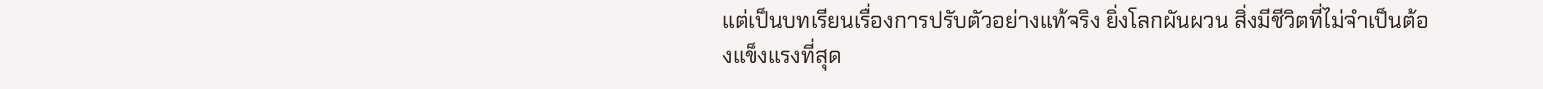แต่เป็นบทเรียนเรื่องการปรับตัวอย่างแท้จริง ยิ่งโลกผันผวน สิ่งมีชีวิตที่ไม่จำเป็นต้องแข็งแรงที่สุด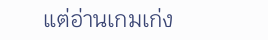แต่อ่านเกมเก่ง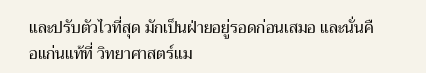และปรับตัวไวที่สุด มักเป็นฝ่ายอยู่รอดก่อนเสมอ และนั่นคือแก่นแท้ที่ วิทยาศาสตร์แม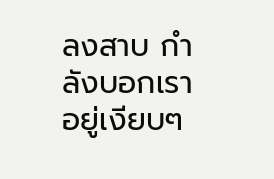ลงสาบ กำลังบอกเราอยู่เงียบๆ